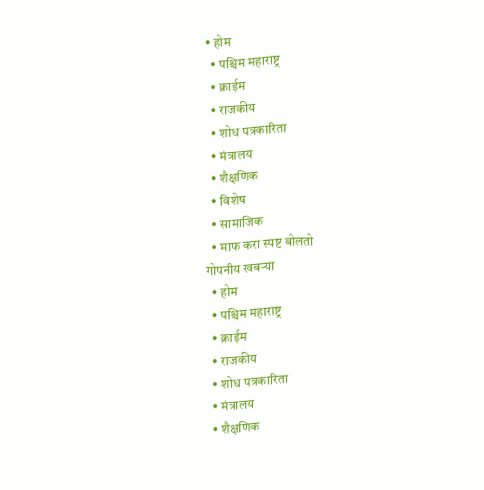• होम
  • पश्चिम महाराष्ट्र
  • क्राईम
  • राजकीय
  • शोध पत्रकारिता
  • मंत्रालय
  • शैक्षणिक
  • विशेष
  • सामाजिक
  • माफ करा स्पष्ट बोलतो
गोपनीय खबऱ्या
  • होम
  • पश्चिम महाराष्ट्र
  • क्राईम
  • राजकीय
  • शोध पत्रकारिता
  • मंत्रालय
  • शैक्षणिक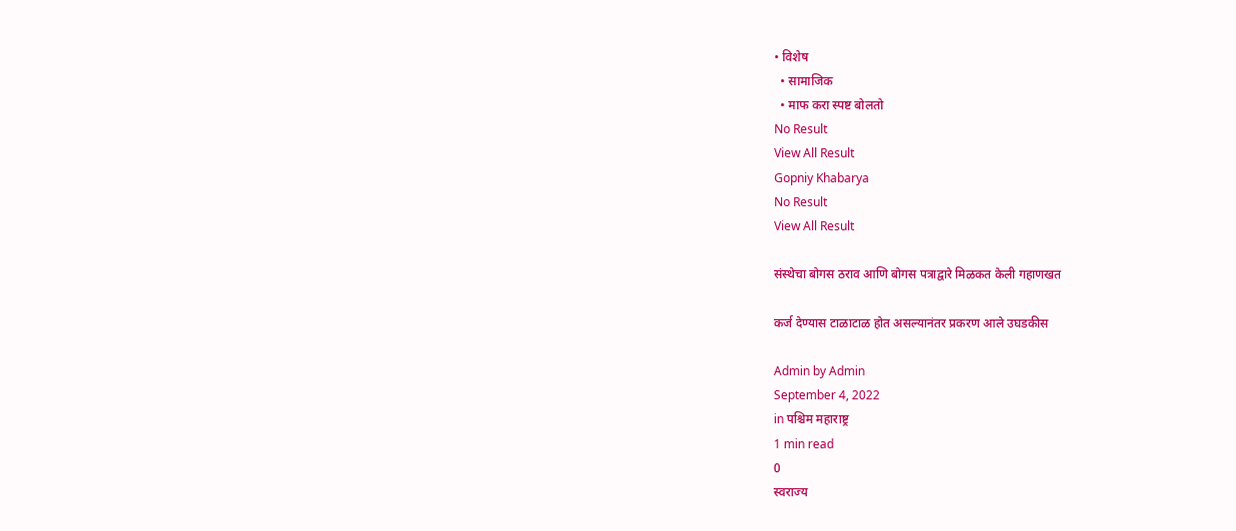• विशेष
  • सामाजिक
  • माफ करा स्पष्ट बोलतो
No Result
View All Result
Gopniy Khabarya
No Result
View All Result

संस्थेचा बोगस ठराव आणि बोगस पत्राद्वारे मिळकत केली गहाणखत

कर्ज देण्यास टाळाटाळ होत असल्यानंतर प्रकरण आले उघडकीस

Admin by Admin
September 4, 2022
in पश्चिम महाराष्ट्र
1 min read
0
स्वराज्य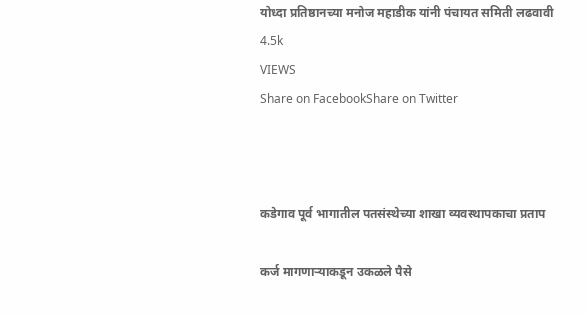योध्दा प्रतिष्ठानच्या मनोज महाडीक यांनी पंचायत समिती लढवावी
4.5k
VIEWS
Share on FacebookShare on Twitter



कडेगाव पूर्व भागातील पतसंस्थेच्या शाखा व्यवस्थापकाचा प्रताप

कर्ज मागणाऱ्याकडून उकळले पैसे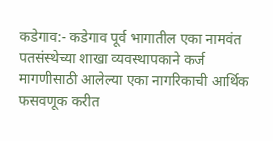कडेगाव:- कडेगाव पूर्व भागातील एका नामवंत पतसंस्थेच्या शाखा व्यवस्थापकाने कर्ज मागणीसाठी आलेल्या एका नागरिकाची आर्थिक फसवणूक करीत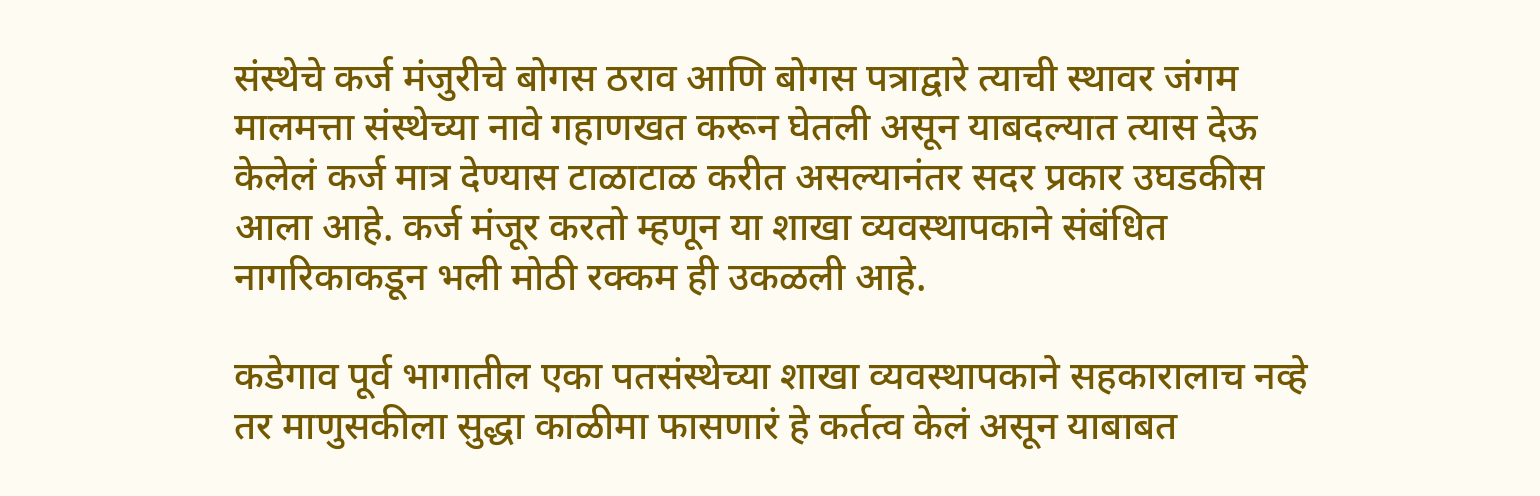संस्थेचे कर्ज मंजुरीचे बोगस ठराव आणि बोगस पत्राद्वारे त्याची स्थावर जंगम मालमत्ता संस्थेच्या नावे गहाणखत करून घेतली असून याबदल्यात त्यास देऊ केलेलं कर्ज मात्र देण्यास टाळाटाळ करीत असल्यानंतर सदर प्रकार उघडकीस आला आहे. कर्ज मंजूर करतो म्हणून या शाखा व्यवस्थापकाने संबंधित नागरिकाकडून भली मोठी रक्कम ही उकळली आहे.

कडेगाव पूर्व भागातील एका पतसंस्थेच्या शाखा व्यवस्थापकाने सहकारालाच नव्हे तर माणुसकीला सुद्धा काळीमा फासणारं हे कर्तत्व केलं असून याबाबत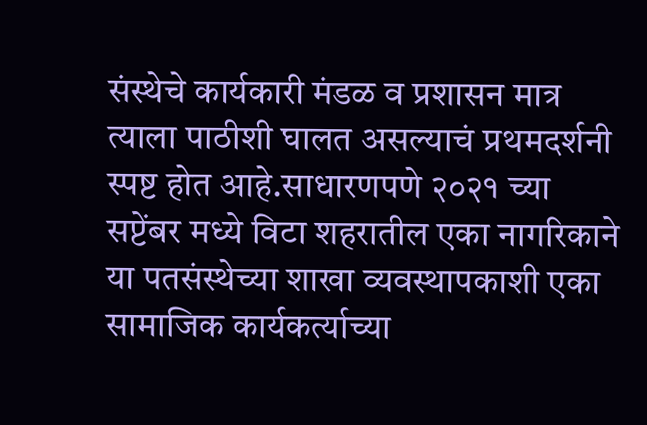संस्थेचे कार्यकारी मंडळ व प्रशासन मात्र त्याला पाठीशी घालत असल्याचं प्रथमदर्शनी स्पष्ट होत आहे.साधारणपणे २०२१ च्या सप्टेंबर मध्ये विटा शहरातील एका नागरिकाने या पतसंस्थेच्या शाखा व्यवस्थापकाशी एका सामाजिक कार्यकर्त्याच्या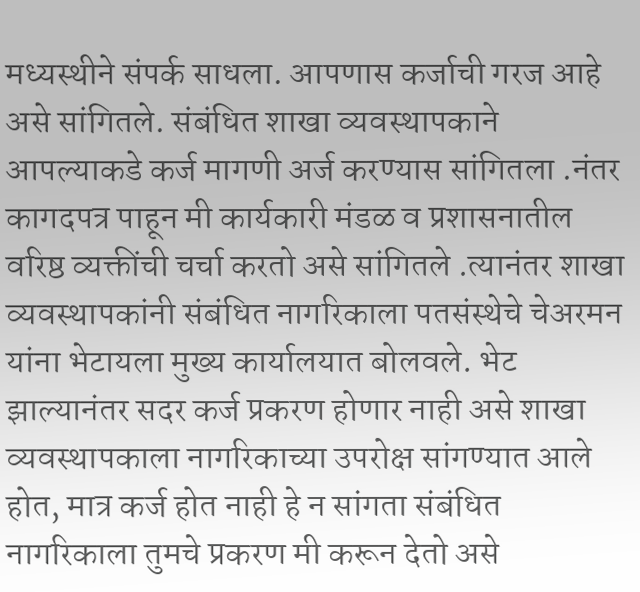मध्यस्थीने संपर्क साधला. आपणास कर्जाची गरज आहे असे सांगितले. संबंधित शाखा व्यवस्थापकाने आपल्याकडे कर्ज मागणी अर्ज करण्यास सांगितला .नंतर कागदपत्र पाहून मी कार्यकारी मंडळ व प्रशासनातील वरिष्ठ व्यक्तींची चर्चा करतो असे सांगितले .त्यानंतर शाखा व्यवस्थापकांनी संबंधित नागरिकाला पतसंस्थेचे चेअरमन यांना भेटायला मुख्य कार्यालयात बोलवले. भेट झाल्यानंतर सदर कर्ज प्रकरण होणार नाही असे शाखा व्यवस्थापकाला नागरिकाच्या उपरोक्ष सांगण्यात आले होत, मात्र कर्ज होत नाही हे न सांगता संबंधित नागरिकाला तुमचे प्रकरण मी करून देतो असे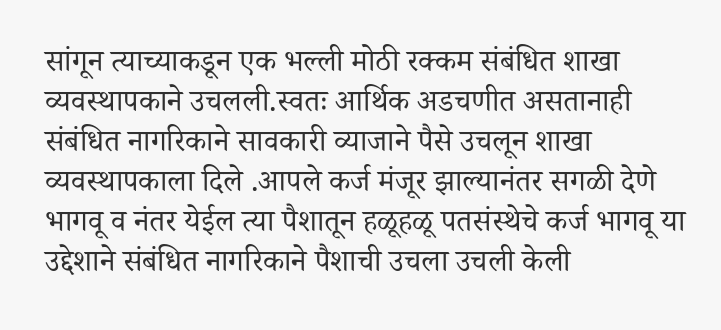सांगून त्याच्याकडून एक भल्ली मोठी रक्कम संबंधित शाखा व्यवस्थापकाने उचलली.स्वतः आर्थिक अडचणीत असतानाही संबंधित नागरिकाने सावकारी व्याजाने पैसे उचलून शाखा व्यवस्थापकाला दिले .आपले कर्ज मंजूर झाल्यानंतर सगळी देणे भागवू व नंतर येईल त्या पैशातून हळूहळू पतसंस्थेचे कर्ज भागवू या उद्देशाने संबंधित नागरिकाने पैशाची उचला उचली केली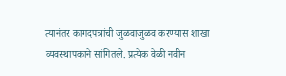त्यानंतर कागदपत्रांची जुळवाजुळव करण्यास शाखा व्यवस्थापकाने सांगितले. प्रत्येक वेळी नवीन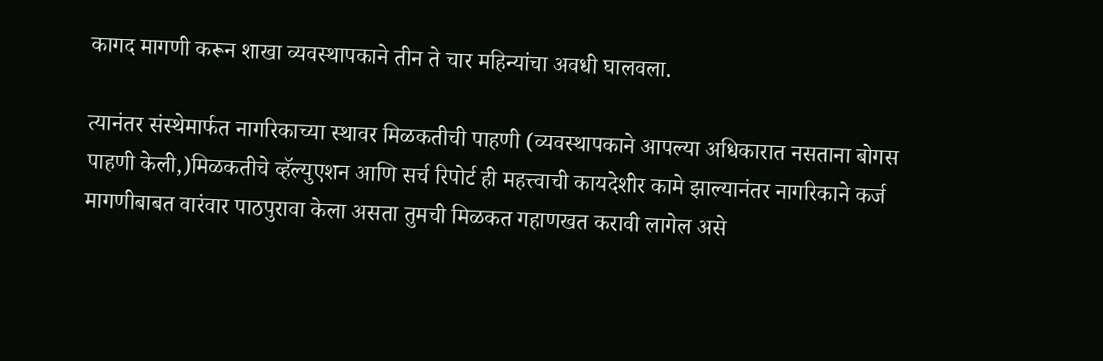कागद मागणी करून शाखा व्यवस्थापकाने तीन ते चार महिन्यांचा अवधी घालवला.

त्यानंतर संस्थेमार्फत नागरिकाच्या स्थावर मिळकतीची पाहणी (व्यवस्थापकाने आपल्या अधिकारात नसताना बोगस पाहणी केली,)मिळकतीचे व्हॅल्युएशन आणि सर्च रिपोर्ट ही महत्त्वाची कायदेशीर कामे झाल्यानंतर नागरिकाने कर्ज मागणीबाबत वारंवार पाठपुरावा केला असता तुमची मिळकत गहाणखत करावी लागेल असे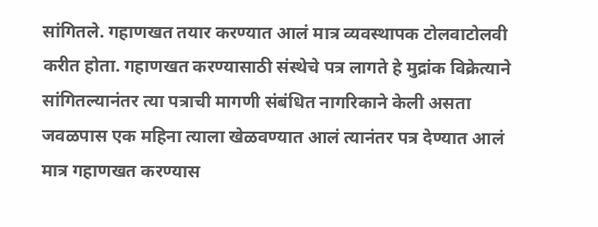सांगितले. गहाणखत तयार करण्यात आलं मात्र व्यवस्थापक टोलवाटोलवी करीत होता. गहाणखत करण्यासाठी संस्थेचे पत्र लागते हे मुद्रांक विक्रेत्याने सांगितल्यानंतर त्या पत्राची मागणी संबंधित नागरिकाने केली असता जवळपास एक महिना त्याला खेळवण्यात आलं त्यानंतर पत्र देण्यात आलं मात्र गहाणखत करण्यास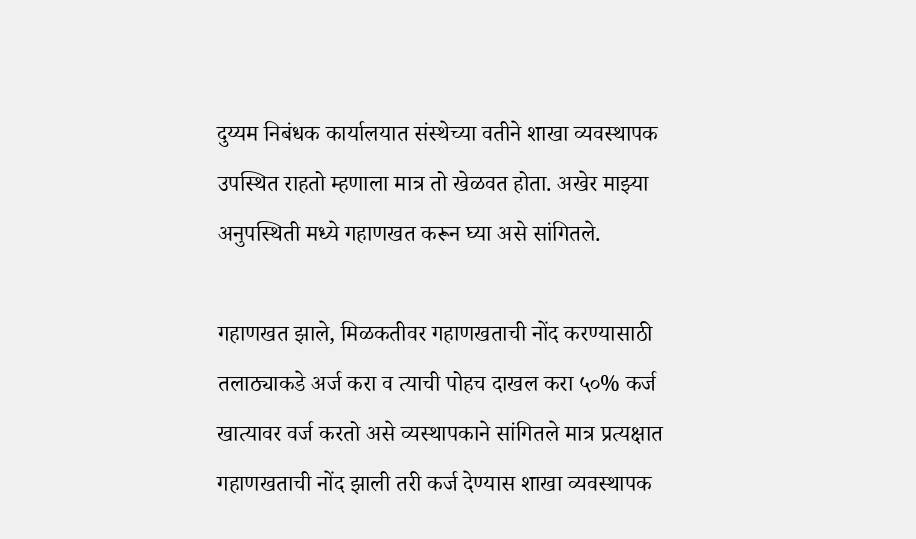दुय्यम निबंधक कार्यालयात संस्थेच्या वतीने शाखा व्यवस्थापक उपस्थित राहतो म्हणाला मात्र तो खेळवत होता. अखेर माझ्या अनुपस्थिती मध्ये गहाणखत करून घ्या असे सांगितले.

गहाणखत झाले, मिळकतीवर गहाणखताची नोंद करण्यासाठी तलाठ्याकडे अर्ज करा व त्याची पोहच दाखल करा ५०% कर्ज खात्यावर वर्ज करतो असे व्यस्थापकाने सांगितले मात्र प्रत्यक्षात गहाणखताची नोंद झाली तरी कर्ज देण्यास शाखा व्यवस्थापक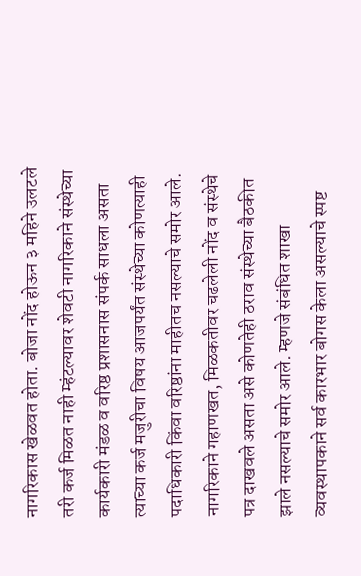नागरिकास खेळवत होता. बोजा नोंद होऊन ३ महिने उलटले तरी कर्ज मिळत नाही म्हंटल्यावर शेवटी नागरिकाने संस्थेच्या कार्यकारी मंडळ व वरिष्ठ प्रशासनास संपर्क साधला असता त्याच्या कर्ज मजुरीचा विषय आजपर्यंत संस्थेच्या कोणत्याही पदाधिकारी किंवा वरिष्ठांना माहीतच नसल्याचे समोर आले. नागरिकाने गहाणखत, मिळकतीवर चढलेली नोंद व संस्थेचे पत्र दाखवले असता असे कोणतेही ठराव संस्थेच्या बैठकीत झाले नसल्याचे समोर आले. म्हणजे संबंधित शाखा व्यवस्थापकाने सर्व कारभार बोगस केला असल्याचे स्पष्ट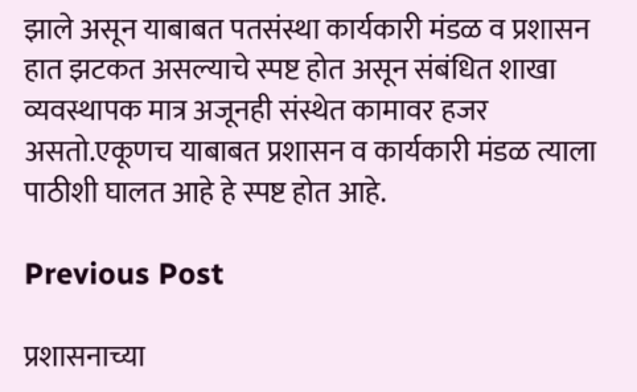झाले असून याबाबत पतसंस्था कार्यकारी मंडळ व प्रशासन हात झटकत असल्याचे स्पष्ट होत असून संबंधित शाखा व्यवस्थापक मात्र अजूनही संस्थेत कामावर हजर असतो.एकूणच याबाबत प्रशासन व कार्यकारी मंडळ त्याला पाठीशी घालत आहे हे स्पष्ट होत आहे.

Previous Post

प्रशासनाच्या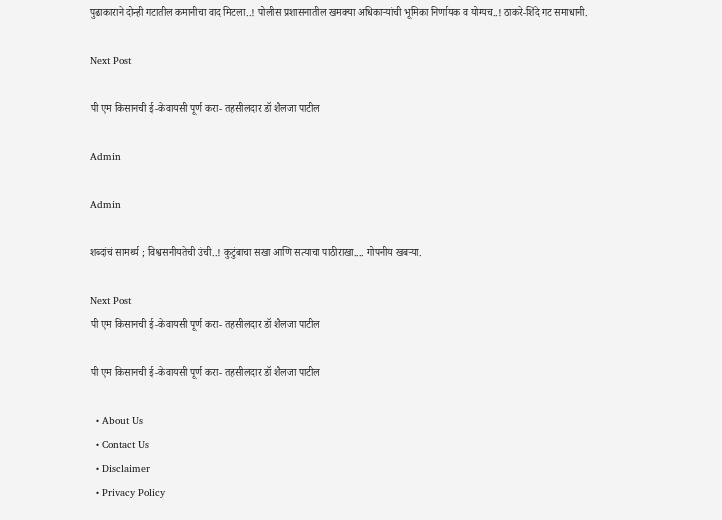पुढाकाराने दोन्ही गटातील कमानीचा वाद मिटला..! पोलीस प्रशासनातील खमक्या अधिकाऱ्यांची भूमिका निर्णायक व योग्यच..! ठाकरे-शिंदे गट समाधानी.

Next Post

पी एम किसानची ई-केवायसी पूर्ण करा- तहसीलदार डॉ शैलजा पाटील

Admin

Admin

शब्दांचं सामर्थ्य ; विश्वसनीयतेची उंची..! कुटुंबाचा सखा आणि सत्याचा पाठीराखा.... गोपनीय खबऱ्या.

Next Post
पी एम किसानची ई-केवायसी पूर्ण करा- तहसीलदार डॉ शैलजा पाटील

पी एम किसानची ई-केवायसी पूर्ण करा- तहसीलदार डॉ शैलजा पाटील

  • About Us
  • Contact Us
  • Disclaimer
  • Privacy Policy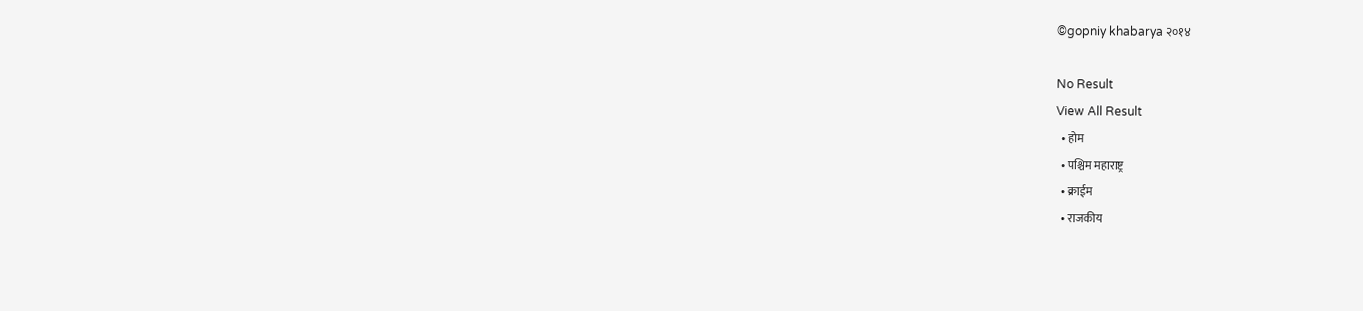©gopniy khabarya २०१४

No Result
View All Result
  • होम
  • पश्चिम महाराष्ट्र
  • क्राईम
  • राजकीय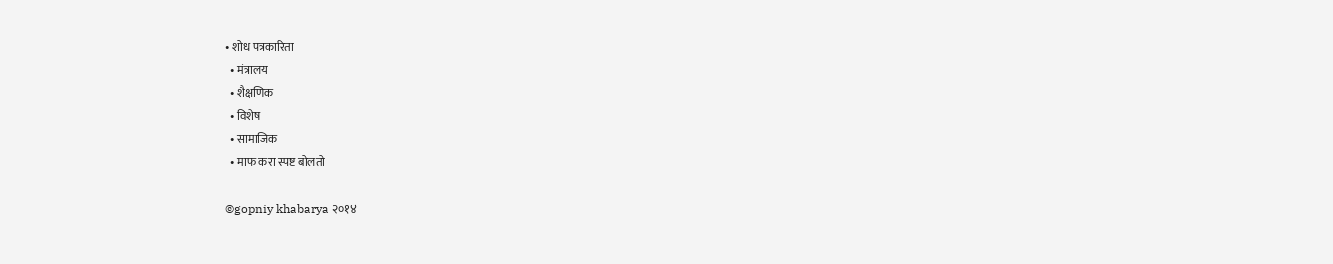• शोध पत्रकारिता
  • मंत्रालय
  • शैक्षणिक
  • विशेष
  • सामाजिक
  • माफ करा स्पष्ट बोलतो

©gopniy khabarya २०१४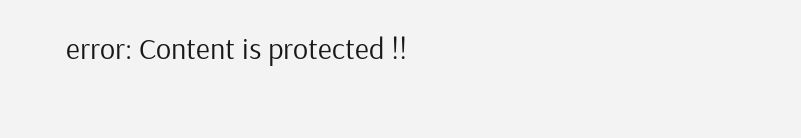error: Content is protected !!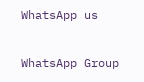WhatsApp us

WhatsApp Group